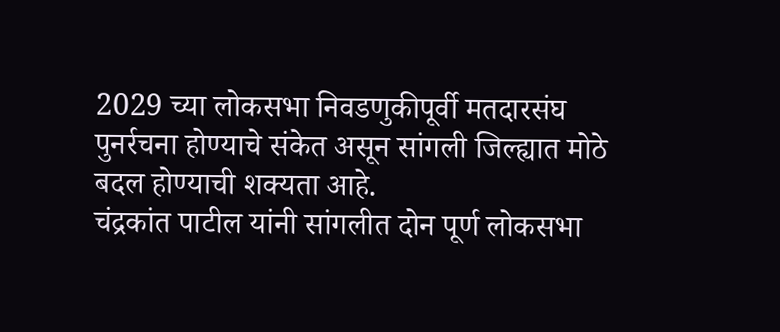2029 च्या लोकसभा निवडणुकीपूर्वी मतदारसंघ पुनर्रचना होण्याचे संकेत असून सांगली जिल्ह्यात मोठे बदल होण्याची शक्यता आहे.
चंद्रकांत पाटील यांनी सांगलीत दोन पूर्ण लोकसभा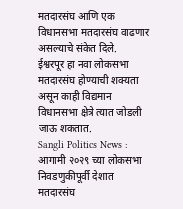मतदारसंघ आणि एक विधानसभा मतदारसंघ वाढणार असल्याचे संकेत दिले.
ईश्वरपूर हा नवा लोकसभा मतदारसंघ होण्याची शक्यता असून काही विद्यमान विधानसभा क्षेत्रे त्यात जोडली जाऊ शकतात.
Sangli Politics News : आगामी २०२९ च्या लोकसभा निवडणुकीपूर्वी देशात मतदारसंघ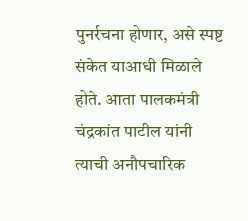पुनर्रचना होणार, असे स्पष्ट संकेत याआधी मिळाले होते. आता पालकमंत्री चंद्रकांत पाटील यांनी त्याची अनौपचारिक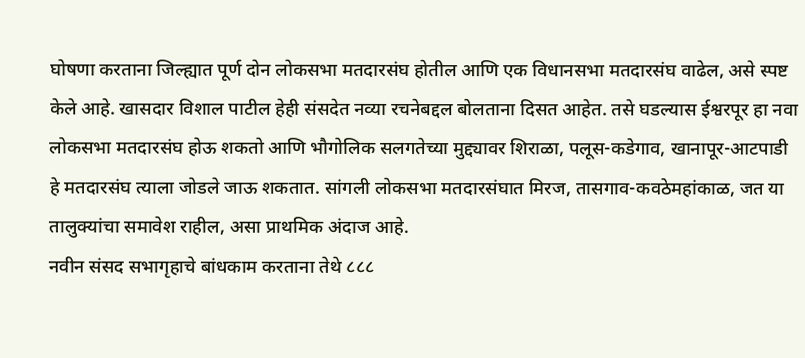घोषणा करताना जिल्ह्यात पूर्ण दोन लोकसभा मतदारसंघ होतील आणि एक विधानसभा मतदारसंघ वाढेल, असे स्पष्ट केले आहे. खासदार विशाल पाटील हेही संसदेत नव्या रचनेबद्दल बोलताना दिसत आहेत. तसे घडल्यास ईश्वरपूर हा नवा लोकसभा मतदारसंघ होऊ शकतो आणि भौगोलिक सलगतेच्या मुद्द्यावर शिराळा, पलूस-कडेगाव, खानापूर-आटपाडी हे मतदारसंघ त्याला जोडले जाऊ शकतात. सांगली लोकसभा मतदारसंघात मिरज, तासगाव-कवठेमहांकाळ, जत या तालुक्यांचा समावेश राहील, असा प्राथमिक अंदाज आहे.
नवीन संसद सभागृहाचे बांधकाम करताना तेथे ८८८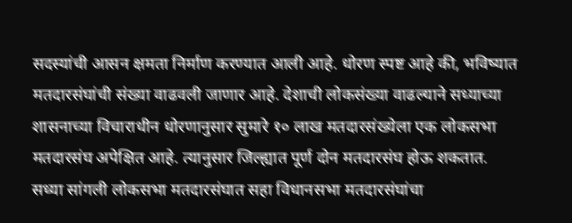सदस्यांची आसन क्षमता निर्माण करण्यात आली आहे. धोरण स्पष्ट आहे की, भविष्यात मतदारसंघांची संख्या वाढवली जाणार आहे. देशाची लोकसंख्या वाढल्याने सध्याच्या शासनाच्या विचाराधीन धोरणानुसार सुमारे १० लाख मतदारसंख्येला एक लोकसभा मतदारसंघ अपेक्षित आहे. त्यानुसार जिल्ह्यात पूर्ण दोन मतदारसंघ होऊ शकतात.
सध्या सांगली लोकसभा मतदारसंघात सहा विधानसभा मतदारसंघांचा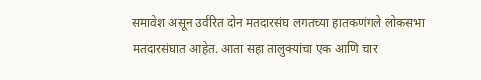समावेश असून उर्वरित दोन मतदारसंघ लगतच्या हातकणंगले लोकसभा मतदारसंघात आहेत. आता सहा तालुक्यांचा एक आणि चार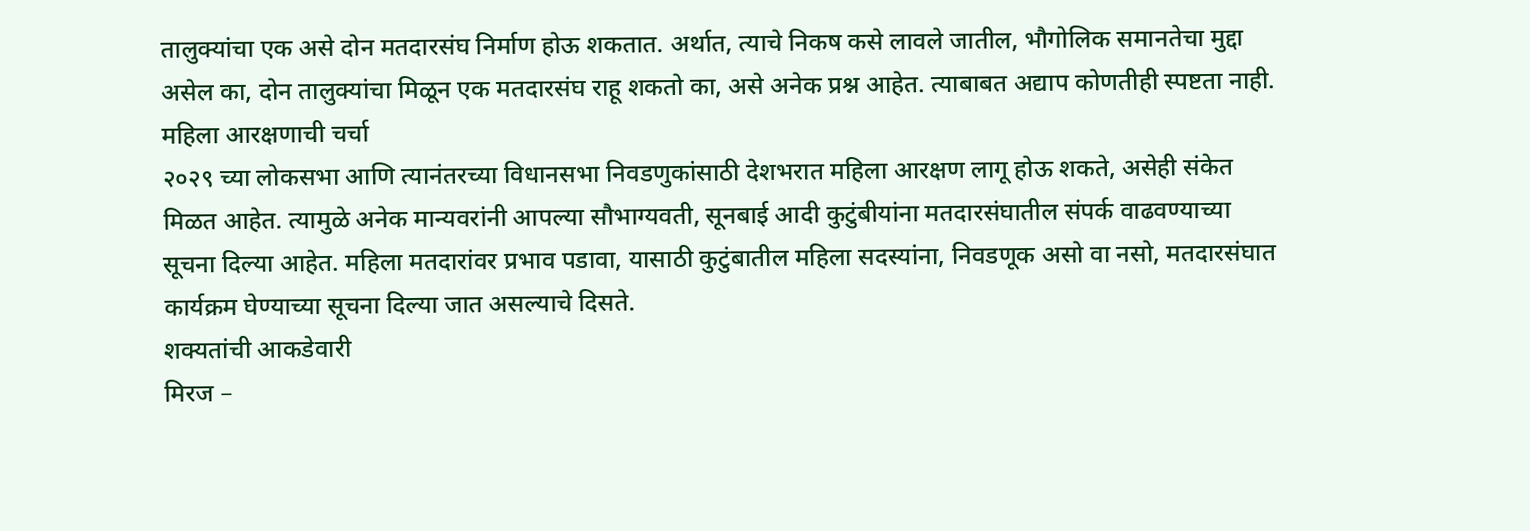तालुक्यांचा एक असे दोन मतदारसंघ निर्माण होऊ शकतात. अर्थात, त्याचे निकष कसे लावले जातील, भौगोलिक समानतेचा मुद्दा असेल का, दोन तालुक्यांचा मिळून एक मतदारसंघ राहू शकतो का, असे अनेक प्रश्न आहेत. त्याबाबत अद्याप कोणतीही स्पष्टता नाही.
महिला आरक्षणाची चर्चा
२०२९ च्या लोकसभा आणि त्यानंतरच्या विधानसभा निवडणुकांसाठी देशभरात महिला आरक्षण लागू होऊ शकते, असेही संकेत मिळत आहेत. त्यामुळे अनेक मान्यवरांनी आपल्या सौभाग्यवती, सूनबाई आदी कुटुंबीयांना मतदारसंघातील संपर्क वाढवण्याच्या सूचना दिल्या आहेत. महिला मतदारांवर प्रभाव पडावा, यासाठी कुटुंबातील महिला सदस्यांना, निवडणूक असो वा नसो, मतदारसंघात कार्यक्रम घेण्याच्या सूचना दिल्या जात असल्याचे दिसते.
शक्यतांची आकडेवारी
मिरज –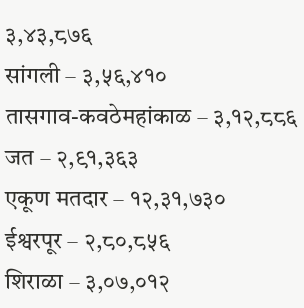३,४३,८७६
सांगली – ३,५६,४१०
तासगाव-कवठेमहांकाळ – ३,१२,८८६
जत – २,९१,३६३
एकूण मतदार – १२,३१,७३०
ईश्वरपूर – २,८०,८५६
शिराळा – ३,०७,०१२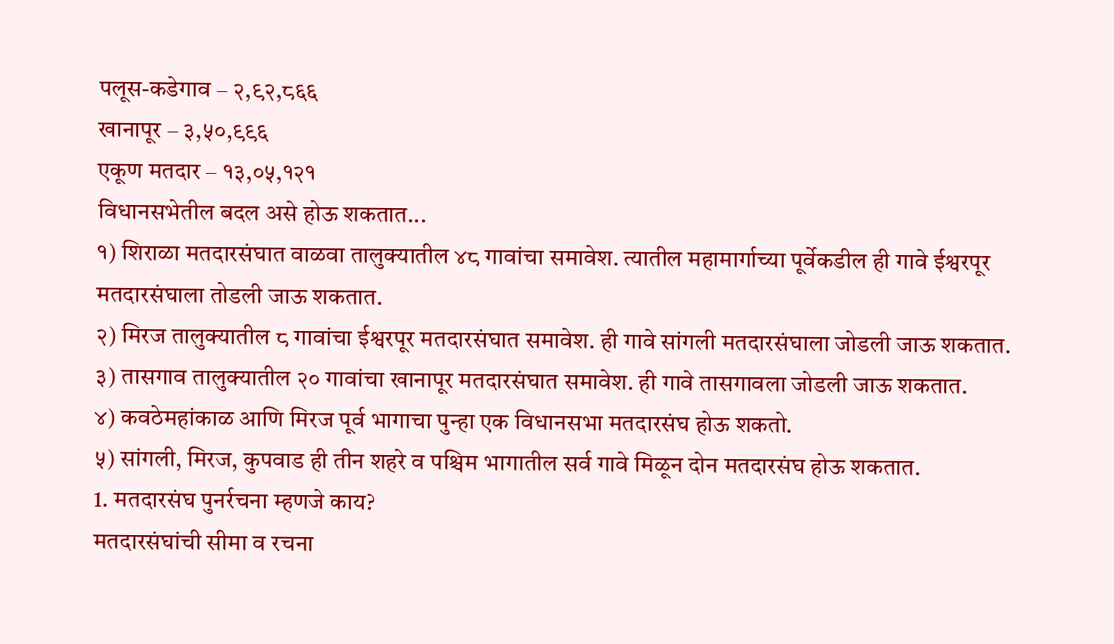पलूस-कडेगाव – २,९२,८६६
खानापूर – ३,५०,९९६
एकूण मतदार – १३,०५,१२१
विधानसभेतील बदल असे होऊ शकतात...
१) शिराळा मतदारसंघात वाळवा तालुक्यातील ४८ गावांचा समावेश. त्यातील महामार्गाच्या पूर्वेकडील ही गावे ईश्वरपूर मतदारसंघाला तोडली जाऊ शकतात.
२) मिरज तालुक्यातील ८ गावांचा ईश्वरपूर मतदारसंघात समावेश. ही गावे सांगली मतदारसंघाला जोडली जाऊ शकतात.
३) तासगाव तालुक्यातील २० गावांचा खानापूर मतदारसंघात समावेश. ही गावे तासगावला जोडली जाऊ शकतात.
४) कवठेमहांकाळ आणि मिरज पूर्व भागाचा पुन्हा एक विधानसभा मतदारसंघ होऊ शकतो.
५) सांगली, मिरज, कुपवाड ही तीन शहरे व पश्चिम भागातील सर्व गावे मिळून दोन मतदारसंघ होऊ शकतात.
1. मतदारसंघ पुनर्रचना म्हणजे काय?
मतदारसंघांची सीमा व रचना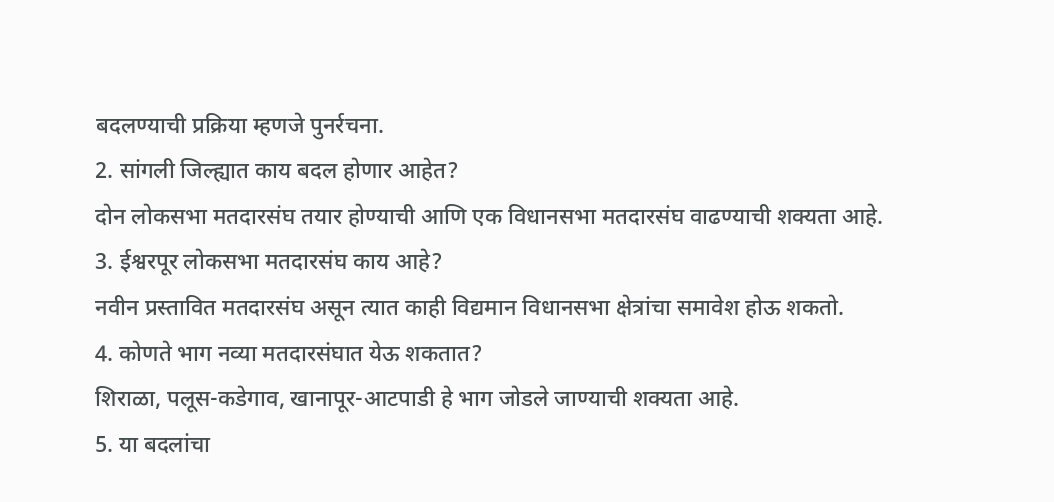बदलण्याची प्रक्रिया म्हणजे पुनर्रचना.
2. सांगली जिल्ह्यात काय बदल होणार आहेत?
दोन लोकसभा मतदारसंघ तयार होण्याची आणि एक विधानसभा मतदारसंघ वाढण्याची शक्यता आहे.
3. ईश्वरपूर लोकसभा मतदारसंघ काय आहे?
नवीन प्रस्तावित मतदारसंघ असून त्यात काही विद्यमान विधानसभा क्षेत्रांचा समावेश होऊ शकतो.
4. कोणते भाग नव्या मतदारसंघात येऊ शकतात?
शिराळा, पलूस-कडेगाव, खानापूर-आटपाडी हे भाग जोडले जाण्याची शक्यता आहे.
5. या बदलांचा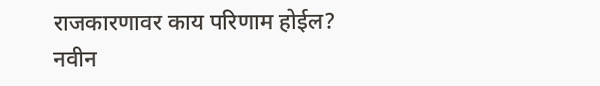राजकारणावर काय परिणाम होईल?
नवीन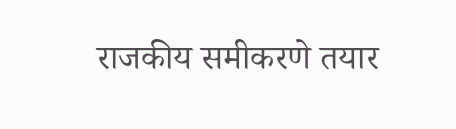राजकीय समीकरणे तयार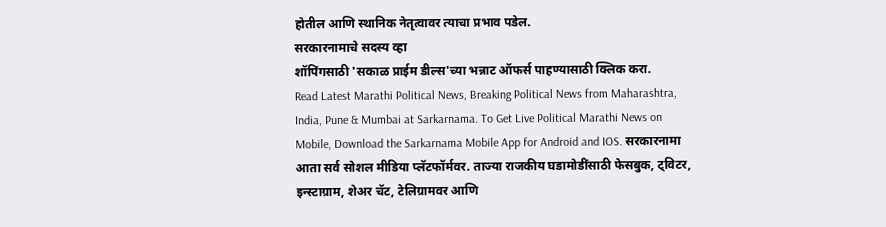होतील आणि स्थानिक नेतृत्वावर त्याचा प्रभाव पडेल.
सरकारनामाचे सदस्य व्हा
शॉपिंगसाठी 'सकाळ प्राईम डील्स'च्या भन्नाट ऑफर्स पाहण्यासाठी क्लिक करा.
Read Latest Marathi Political News, Breaking Political News from Maharashtra, India, Pune & Mumbai at Sarkarnama. To Get Live Political Marathi News on Mobile, Download the Sarkarnama Mobile App for Android and IOS. सरकारनामा आता सर्व सोशल मीडिया प्लॅटफॉर्मवर. ताज्या राजकीय घडामोडींसाठी फेसबुक, ट्विटर, इन्स्टाग्राम, शेअर चॅट, टेलिग्रामवर आणि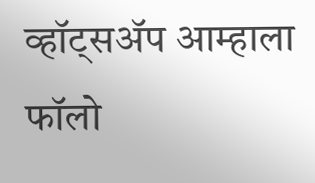व्हॉट्सॲप आम्हाला फॉलो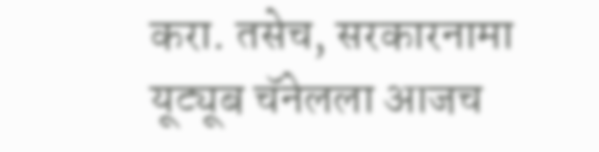करा. तसेच, सरकारनामा यूट्यूब चॅनेलला आजच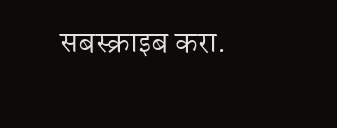सबस्क्राइब करा.